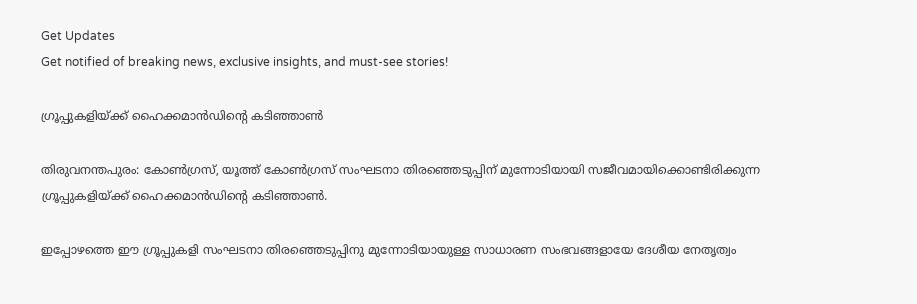Get Updates
Get notified of breaking news, exclusive insights, and must-see stories!

ഗ്രൂപ്പുകളിയ്ക്ക് ഹൈക്കമാന്‍ഡിന്റെ കടിഞ്ഞാണ്‍

തിരുവനന്തപുരം: കോണ്‍ഗ്രസ്, യൂത്ത് കോണ്‍ഗ്രസ് സംഘടനാ തിരഞ്ഞെടുപ്പിന് മുന്നോടിയായി സജീവമായിക്കൊണ്ടിരിക്കുന്ന ഗ്രൂപ്പുകളിയ്ക്ക് ഹൈക്കമാന്‍ഡിന്റെ കടിഞ്ഞാണ്‍.

ഇപ്പോഴത്തെ ഈ ഗ്രൂപ്പുകളി സംഘടനാ തിരഞ്ഞെടുപ്പിനു മുന്നോടിയായുള്ള സാധാരണ സംഭവങ്ങളായേ ദേശീയ നേതൃത്വം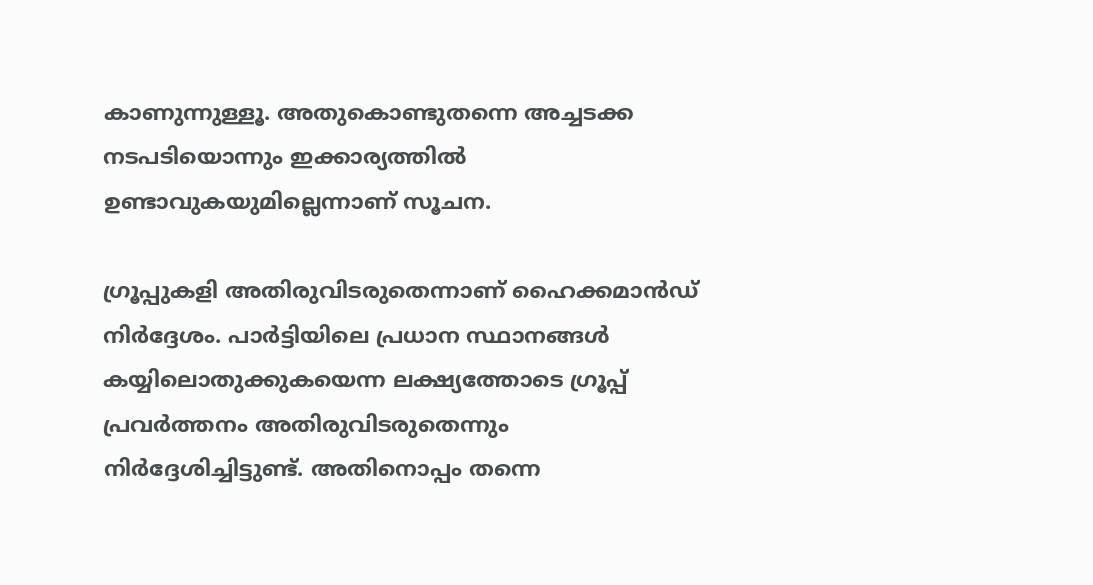കാണുന്നുള്ളൂ. അതുകൊണ്ടുതന്നെ അച്ചടക്ക നടപടിയൊന്നും ഇക്കാര്യത്തില്‍ ഉണ്ടാവുകയുമില്ലെന്നാണ് സൂചന.

ഗ്രൂപ്പുകളി അതിരുവിടരുതെന്നാണ് ഹൈക്കമാന്‍ഡ് നിര്‍ദ്ദേശം. പാര്‍ട്ടിയിലെ പ്രധാന സ്ഥാനങ്ങള്‍ കയ്യിലൊതുക്കുകയെന്ന ലക്ഷ്യത്തോടെ ഗ്രൂപ്പ് പ്രവര്‍ത്തനം അതിരുവിടരുതെന്നും നിര്‍ദ്ദേശിച്ചിട്ടുണ്ട്. അതിനൊപ്പം തന്നെ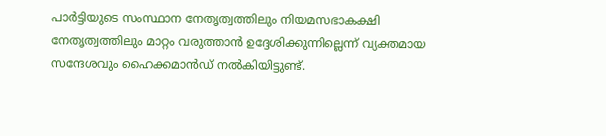പാര്‍ട്ടിയുടെ സംസ്ഥാന നേതൃത്വത്തിലും നിയമസഭാകക്ഷി നേതൃത്വത്തിലും മാറ്റം വരുത്താന്‍ ഉദ്ദേശിക്കുന്നില്ലെന്ന് വ്യക്തമായ സന്ദേശവും ഹൈക്കമാന്‍ഡ് നല്‍കിയിട്ടുണ്ട്.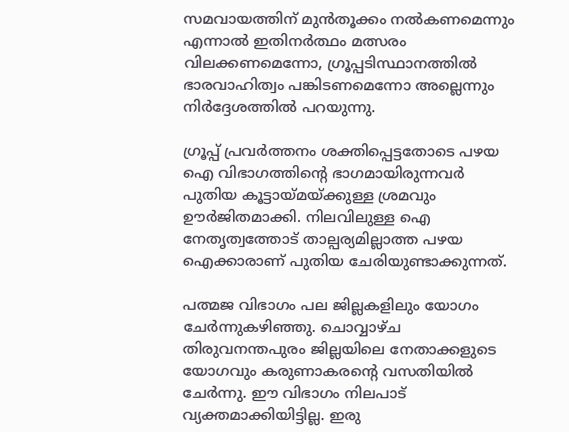സമവായത്തിന് മുന്‍തൂക്കം നല്‍കണമെന്നും എന്നാല്‍ ഇതിനര്‍ത്ഥം മത്സരം വിലക്കണമെന്നോ, ഗ്രൂപ്പടിസ്ഥാനത്തില്‍ ഭാരവാഹിത്വം പങ്കിടണമെന്നോ അല്ലെന്നും നിര്‍ദ്ദേശത്തില്‍ പറയുന്നു.

ഗ്രൂപ്പ് പ്രവര്‍ത്തനം ശക്തിപ്പെട്ടതോടെ പഴയ ഐ വിഭാഗത്തിന്റെ ഭാഗമായിരുന്നവര്‍ പുതിയ കൂട്ടായ്മയ്ക്കുള്ള ശ്രമവും ഊര്‍ജിതമാക്കി. നിലവിലുള്ള ഐ നേതൃത്വത്തോട് താല്പര്യമില്ലാത്ത പഴയ ഐക്കാരാണ് പുതിയ ചേരിയുണ്ടാക്കുന്നത്.

പത്മജ വിഭാഗം പല ജില്ലകളിലും യോഗം ചേര്‍ന്നുകഴിഞ്ഞു. ചൊവ്വാഴ്ച തിരുവനന്തപുരം ജില്ലയിലെ നേതാക്കളുടെ യോഗവും കരുണാകരന്റെ വസതിയില്‍ ചേര്‍ന്നു. ഈ വിഭാഗം നിലപാട് വ്യക്തമാക്കിയിട്ടില്ല. ഇരു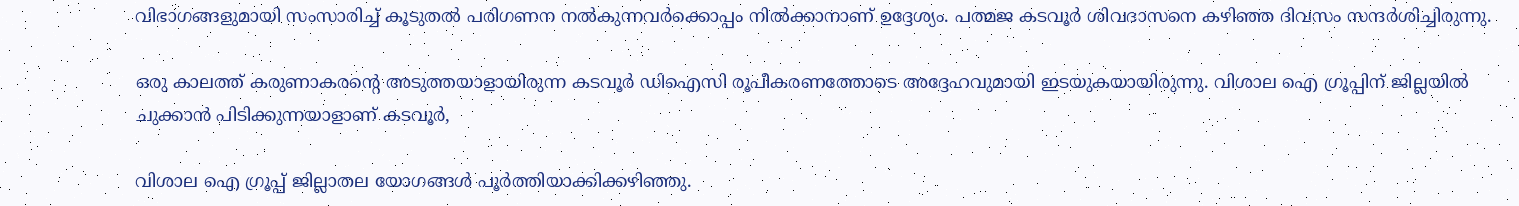വിഭാഗങ്ങളുമായി സംസാരിച്ച് കൂടുതല്‍ പരിഗണന നല്‍കുന്നവര്‍ക്കൊപ്പം നില്‍ക്കാനാണ് ഉദ്ദേശ്യം. പത്മജ കടവൂര്‍ ശിവദാസനെ കഴിഞ്ഞ ദിവസം സന്ദര്‍ശിച്ചിരുന്നു.

ഒരു കാലത്ത് കരുണാകരന്റെ അടുത്തയാളായിരുന്ന കടവൂര്‍ ഡിഐസി രൂപീകരണത്തോടെ അദ്ദേഹവുമായി ഇടയുകയായിരുന്നു. വിശാല ഐ ഗ്രൂപ്പിന് ജില്ലയില്‍ ചുക്കാന്‍ പിടിക്കുന്നയാളാണ് കടവൂര്‍,

വിശാല ഐ ഗ്രൂപ്പ് ജില്ലാതല യോഗങ്ങള്‍ പൂര്‍ത്തിയാക്കിക്കഴിഞ്ഞു.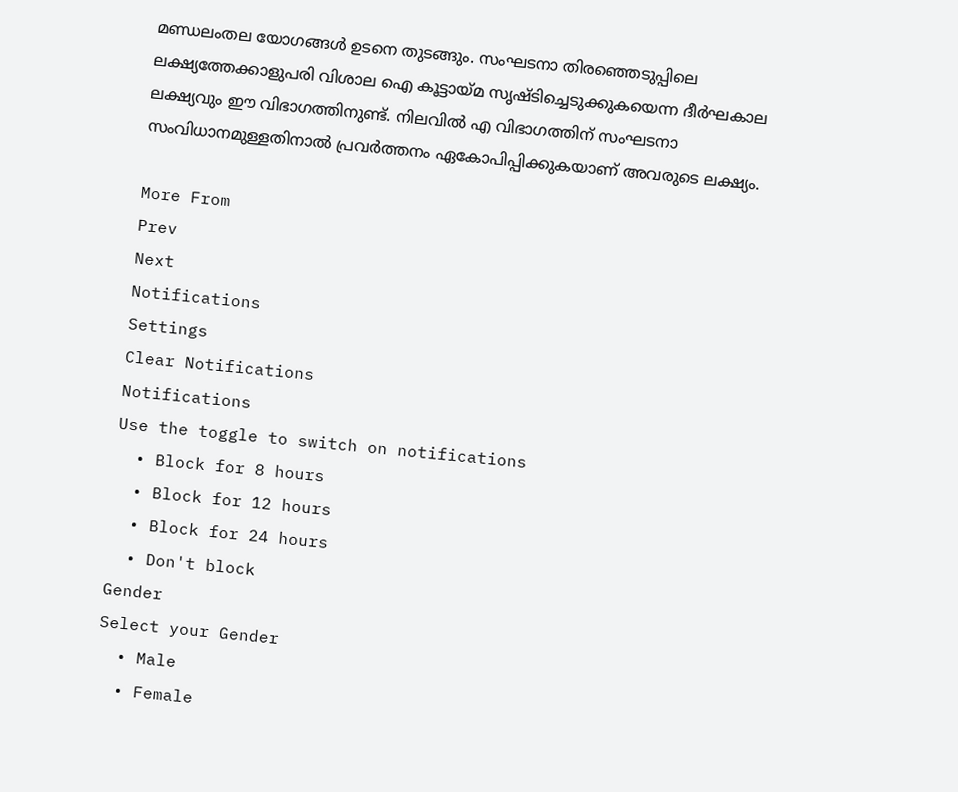മണ്ഡലംതല യോഗങ്ങള്‍ ഉടനെ തുടങ്ങും. സംഘടനാ തിരഞ്ഞെടുപ്പിലെ ലക്ഷ്യത്തേക്കാളുപരി വിശാല ഐ കൂട്ടായ്മ സൃഷ്ടിച്ചെടുക്കുകയെന്ന ദീര്‍ഘകാല ലക്ഷ്യവും ഈ വിഭാഗത്തിനുണ്ട്. നിലവില്‍ എ വിഭാഗത്തിന് സംഘടനാ സംവിധാനമുള്ളതിനാല്‍ പ്രവര്‍ത്തനം ഏകോപിപ്പിക്കുകയാണ് അവരുടെ ലക്ഷ്യം.

More From
Prev
Next
Notifications
Settings
Clear Notifications
Notifications
Use the toggle to switch on notifications
  • Block for 8 hours
  • Block for 12 hours
  • Block for 24 hours
  • Don't block
Gender
Select your Gender
  • Male
  • Female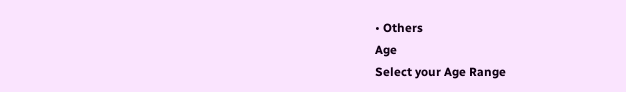• Others
Age
Select your Age Range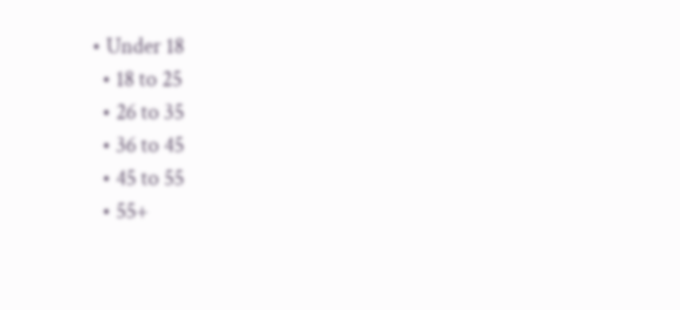• Under 18
  • 18 to 25
  • 26 to 35
  • 36 to 45
  • 45 to 55
  • 55+